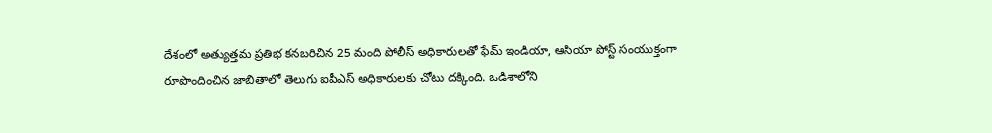దేశంలో అత్యుత్తమ ప్రతిభ కనబరిచిన 25 మంది పోలీస్ అధికారులతో ఫేమ్ ఇండియా, ఆసియా పోస్ట్ సంయుక్తంగా రూపొందించిన జాబితాలో తెలుగు ఐపీఎస్ అధికారులకు చోటు దక్కింది. ఒడిశాలోని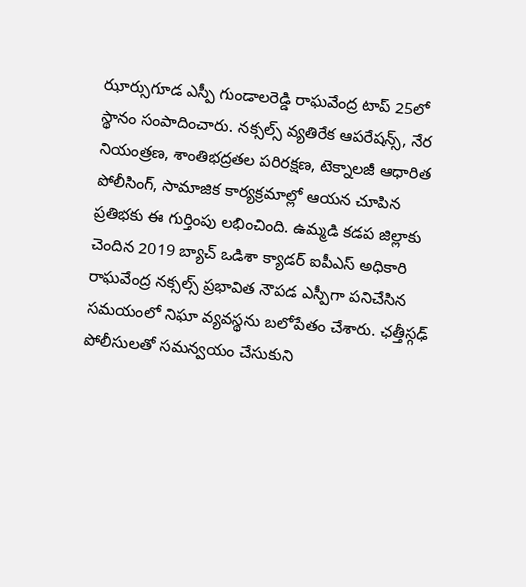ఝార్సుగూడ ఎస్పీ గుండాలరెడ్డి రాఘవేంద్ర టాప్ 25లో స్థానం సంపాదించారు. నక్సల్స్ వ్యతిరేక ఆపరేషన్స్, నేర నియంత్రణ, శాంతిభద్రతల పరిరక్షణ, టెక్నాలజీ ఆధారిత పోలీసింగ్, సామాజిక కార్యక్రమాల్లో ఆయన చూపిన ప్రతిభకు ఈ గుర్తింపు లభించింది. ఉమ్మడి కడప జిల్లాకు చెందిన 2019 బ్యాచ్ ఒడిశా క్యాడర్ ఐపీఎస్ అధికారి రాఘవేంద్ర నక్సల్స్ ప్రభావిత నౌపడ ఎస్పీగా పనిచేసిన సమయంలో నిఘా వ్యవస్థను బలోపేతం చేశారు. ఛత్తీస్గఢ్ పోలీసులతో సమన్వయం చేసుకుని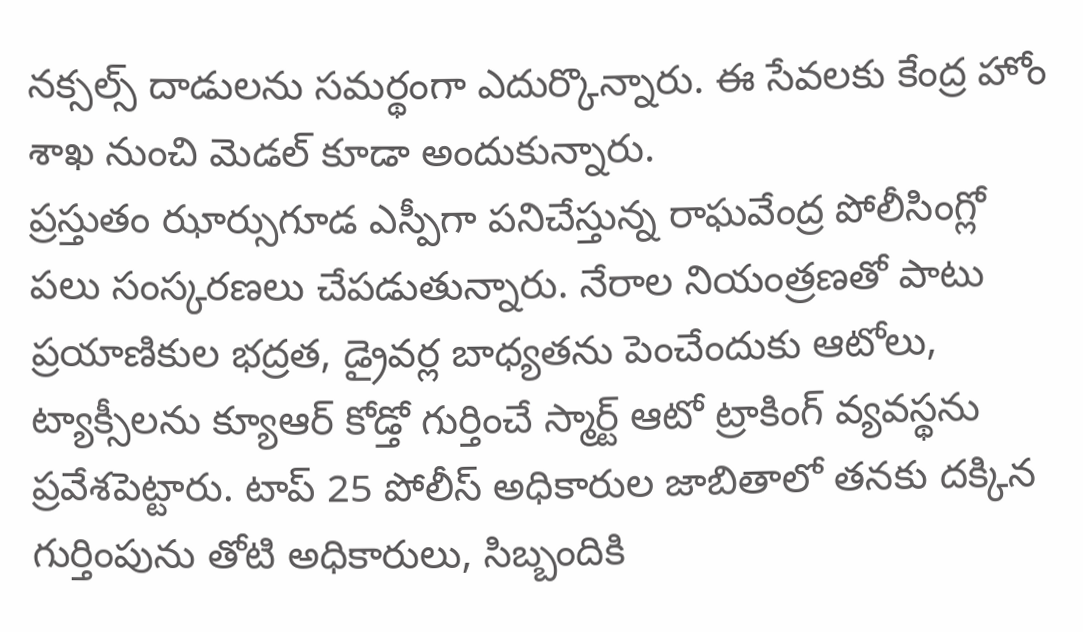నక్సల్స్ దాడులను సమర్థంగా ఎదుర్కొన్నారు. ఈ సేవలకు కేంద్ర హోం శాఖ నుంచి మెడల్ కూడా అందుకున్నారు.
ప్రస్తుతం ఝార్సుగూడ ఎస్పీగా పనిచేస్తున్న రాఘవేంద్ర పోలీసింగ్లో పలు సంస్కరణలు చేపడుతున్నారు. నేరాల నియంత్రణతో పాటు ప్రయాణికుల భద్రత, డ్రైవర్ల బాధ్యతను పెంచేందుకు ఆటోలు, ట్యాక్సీలను క్యూఆర్ కోడ్తో గుర్తించే స్మార్ట్ ఆటో ట్రాకింగ్ వ్యవస్థను ప్రవేశపెట్టారు. టాప్ 25 పోలీస్ అధికారుల జాబితాలో తనకు దక్కిన గుర్తింపును తోటి అధికారులు, సిబ్బందికి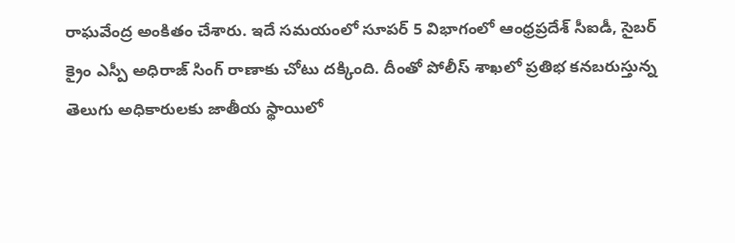రాఘవేంద్ర అంకితం చేశారు. ఇదే సమయంలో సూపర్ 5 విభాగంలో ఆంధ్రప్రదేశ్ సీఐడీ, సైబర్ క్రైం ఎస్పీ అధిరాజ్ సింగ్ రాణాకు చోటు దక్కింది. దీంతో పోలీస్ శాఖలో ప్రతిభ కనబరుస్తున్న తెలుగు అధికారులకు జాతీయ స్థాయిలో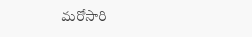మరోసారి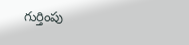గుర్తింపు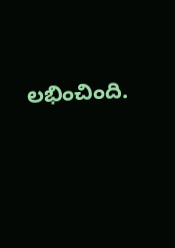లభించింది.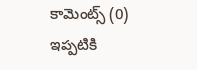కామెంట్స్ (0)
ఇప్పటికి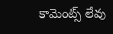కామెంట్స్ లేవు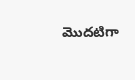మొదటిగా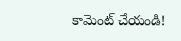కామెంట్ చేయండి!